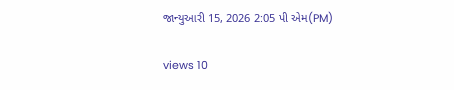જાન્યુઆરી 15, 2026 2:05 પી એમ(PM)

views 10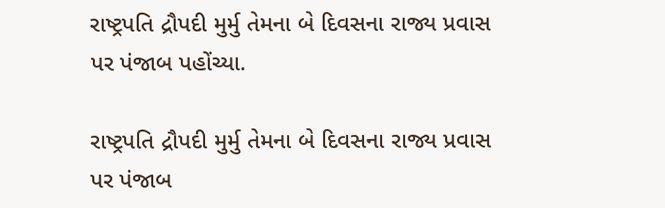રાષ્ટ્રપતિ દ્રૌપદી મુર્મુ તેમના બે દિવસના રાજ્ય પ્રવાસ પર પંજાબ પહોંચ્યા.

રાષ્ટ્રપતિ દ્રૌપદી મુર્મુ તેમના બે દિવસના રાજ્ય પ્રવાસ પર પંજાબ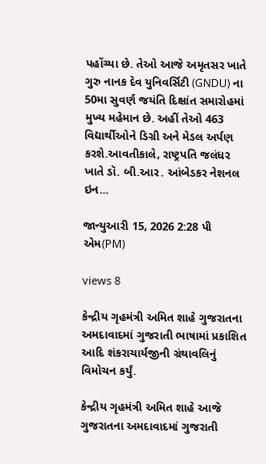પહોંચ્યા છે. તેઓ આજે અમૃતસર ખાતે ગુરુ નાનક દેવ યુનિવર્સિટી (GNDU) ના 50મા સુવર્ણ જયંતિ દિક્ષાંત સમારોહમાં મુખ્ય મહેમાન છે. અહીં તેઓ 463 વિદ્યાર્થીઓને ડિગ્રી અને મેડલ અર્પણ કરશે.આવતીકાલે, રાષ્ટ્રપતિ જલંધર ખાતે ડૉ. બી.આર. આંબેડકર નેશનલ ઇન...

જાન્યુઆરી 15, 2026 2:28 પી એમ(PM)

views 8

કેન્દ્રીય ગૃહમંત્રી અમિત શાહે ગુજરાતના અમદાવાદમાં ગુજરાતી ભાષામાં પ્રકાશિત આદિ શંકરાચાર્યજીની ગ્રંથાવલિનું વિમોચન કર્યું.

કેન્દ્રીય ગૃહમંત્રી અમિત શાહે આજે ગુજરાતના અમદાવાદમાં ગુજરાતી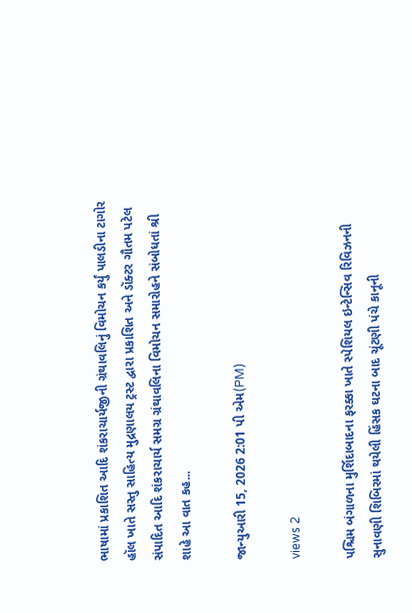ભાષામાં પ્રકાશિત આદિ શંકરાચાર્યજીની ગ્રંથાવલિનું વિમોચન કર્યું પાલડીના ટાગોર હૉલ ખાતે સસ્તુ સાહિત્ય મુદ્રણાલય ટ્રસ્ટ દ્વારા પ્રકાશિત અને ડૉક્ટર ગૌતમ પટેલ સંપાદિત આદિ શંકરાચાર્ય સમગ્ર ગ્રંથાવલિના વિમોચન સમારોહને સંબોધતાં શ્રી શાહે આ વાત કહ...

જાન્યુઆરી 15, 2026 2:01 પી એમ(PM)

views 2

પશ્ચિમ બંગાળના મુર્શિદાબાદના ફરક્કા ખાતે સ્પેશિયલ ઇન્ટેન્સિવ રિવિઝનની સુનાવણી શિબિરમાં થયેલી હિંસક ઘટના બાદ ચૂંટણી પંચે કાનૂની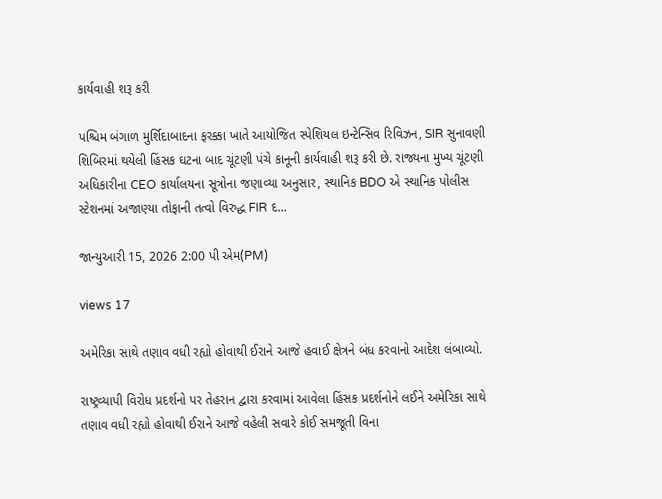કાર્યવાહી શરૂ કરી

પશ્ચિમ બંગાળ મુર્શિદાબાદના ફરક્કા ખાતે આયોજિત સ્પેશિયલ ઇન્ટેન્સિવ રિવિઝન, SIR સુનાવણી શિબિરમાં થયેલી હિંસક ઘટના બાદ ચૂંટણી પંચે કાનૂની કાર્યવાહી શરૂ કરી છે. રાજ્યના મુખ્ય ચૂંટણી અધિકારીના CEO કાર્યાલયના સૂત્રોના જણાવ્યા અનુસાર, સ્થાનિક BDO એ સ્થાનિક પોલીસ સ્ટેશનમાં અજાણ્યા તોફાની તત્વો વિરુદ્ધ FIR દ...

જાન્યુઆરી 15, 2026 2:00 પી એમ(PM)

views 17

અમેરિકા સાથે તણાવ વધી રહ્યો હોવાથી ઈરાને આજે હવાઈ ક્ષેત્રને બંધ કરવાનો આદેશ લંબાવ્યો.

રાષ્ટ્રવ્યાપી વિરોધ પ્રદર્શનો પર તેહરાન દ્વારા કરવામાં આવેલા હિંસક પ્રદર્શનોને લઈને અમેરિકા સાથે તણાવ વધી રહ્યો હોવાથી ઈરાને આજે વહેલી સવારે કોઈ સમજૂતી વિના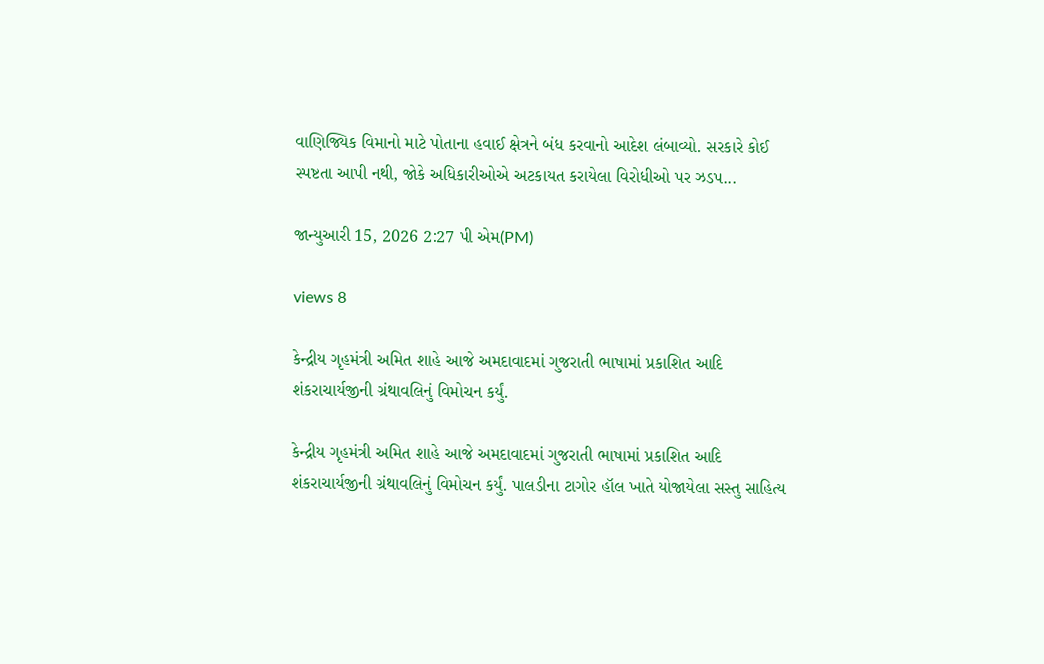વાણિજ્યિક વિમાનો માટે પોતાના હવાઈ ક્ષેત્રને બંધ કરવાનો આદેશ લંબાવ્યો. સરકારે કોઈ સ્પષ્ટતા આપી નથી, જોકે અધિકારીઓએ અટકાયત કરાયેલા વિરોધીઓ પર ઝડપ...

જાન્યુઆરી 15, 2026 2:27 પી એમ(PM)

views 8

કેન્દ્રીય ગૃહમંત્રી અમિત શાહે આજે અમદાવાદમાં ગુજરાતી ભાષામાં પ્રકાશિત આદિ શંકરાચાર્યજીની ગ્રંથાવલિનું વિમોચન કર્યું.

કેન્દ્રીય ગૃહમંત્રી અમિત શાહે આજે અમદાવાદમાં ગુજરાતી ભાષામાં પ્રકાશિત આદિ શંકરાચાર્યજીની ગ્રંથાવલિનું વિમોચન કર્યું. પાલડીના ટાગોર હૉલ ખાતે યોજાયેલા સસ્તુ સાહિત્ય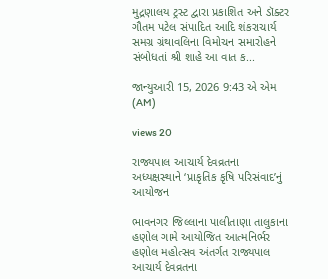મુદ્રણાલય ટ્રસ્ટ દ્વારા પ્રકાશિત અને ડૉક્ટર ગૌતમ પટેલ સંપાદિત આદિ શંકરાચાર્ય સમગ્ર ગ્રંથાવલિના વિમોચન સમારોહને સંબોધતાં શ્રી શાહે આ વાત ક...

જાન્યુઆરી 15, 2026 9:43 એ એમ (AM)

views 20

રાજ્યપાલ આચાર્ય દેવવ્રતના અધ્યક્ષસ્થાને ‘પ્રાકૃતિક કૃષિ પરિસંવાદ’નું આયોજન

ભાવનગર જિલ્લાના પાલીતાણા તાલુકાના હણોલ ગામે આયોજિત આત્મનિર્ભર હણોલ મહોત્સવ અંતર્ગત રાજ્યપાલ આચાર્ય દેવવ્રતના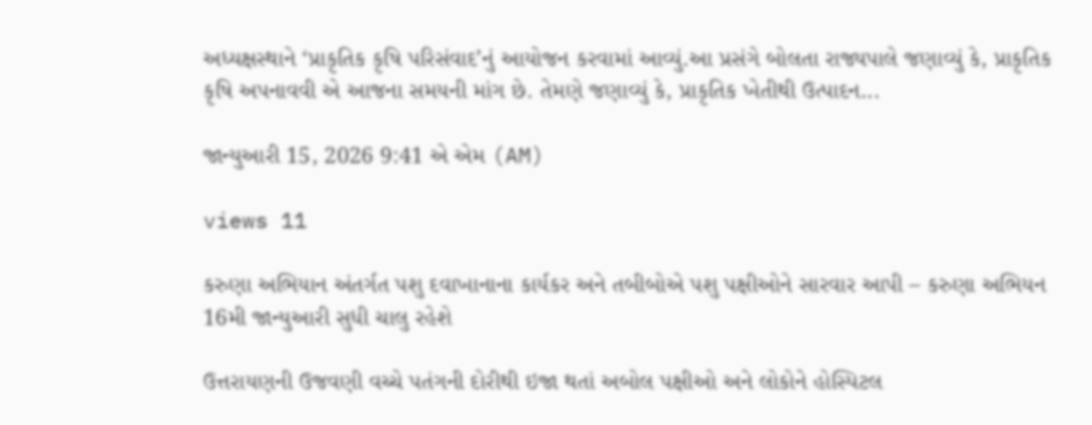અધ્યક્ષસ્થાને ‘પ્રાકૃતિક કૃષિ પરિસંવાદ’નું આયોજન કરવામાં આવ્યું.આ પ્રસંગે બોલતા રાજ્યપાલે જણાવ્યું કે, પ્રાકૃતિક કૃષિ અપનાવવી એ આજના સમયની માંગ છે. તેમણે જણાવ્યું કે, પ્રાકૃતિક ખેતીથી ઉત્પાદન...

જાન્યુઆરી 15, 2026 9:41 એ એમ (AM)

views 11

કરુણા અભિયાન અંતર્ગત પશુ દવાખાનાના કાર્યકર અને તબીબોએ પશુ પક્ષીઓને સારવાર આપી – કરુણા અભિયન 16મી જાન્યુઆરી સુધી ચાલુ રહેશે

ઉત્તરાયણની ઉજવણી વચ્ચે પતંગની દોરીથી ઇજા થતાં અબોલ પક્ષીઓ અને લોકોને હોસ્પિટલ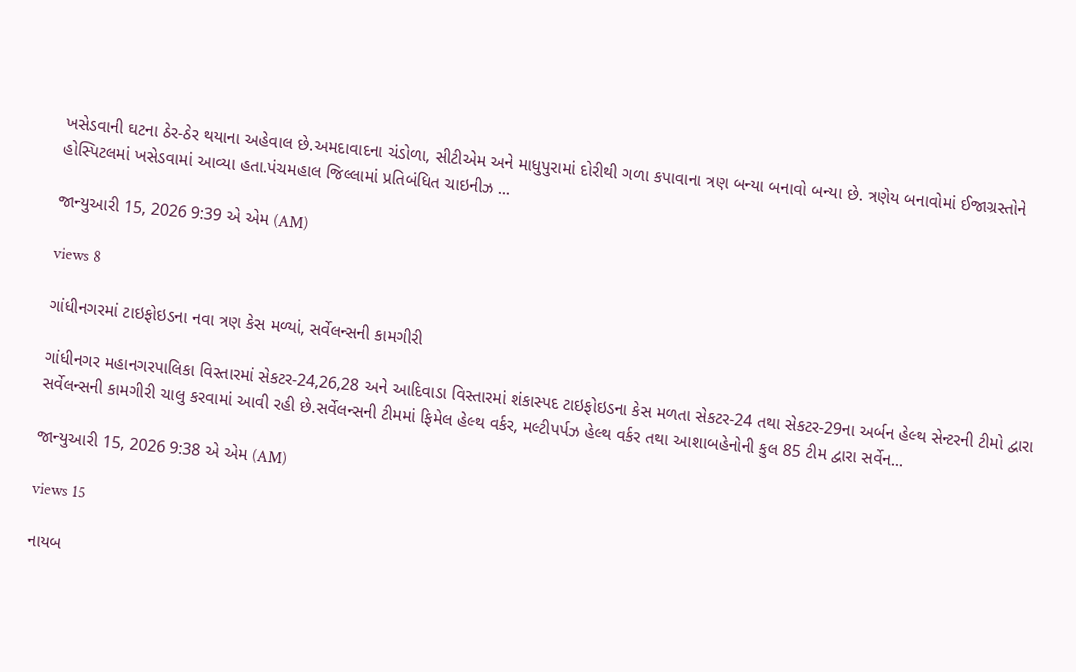ખસેડવાની ઘટના ઠેર-ઠેર થયાના અહેવાલ છે.અમદાવાદના ચંડોળા, સીટીએમ અને માધુપુરામાં દોરીથી ગળા કપાવાના ત્રણ બન્યા બનાવો બન્યા છે. ત્રણેય બનાવોમાં ઈજાગ્રસ્તોને હોસ્પિટલમાં ખસેડવામાં આવ્યા હતા.પંચમહાલ જિલ્લામાં પ્રતિબંધિત ચાઇનીઝ ...

જાન્યુઆરી 15, 2026 9:39 એ એમ (AM)

views 8

ગાંધીનગરમાં ટાઇફોઇડના નવા ત્રણ કેસ મળ્યાં, સર્વેલન્સની કામગીરી

ગાંધીનગર મહાનગરપાલિકા વિસ્તારમાં સેકટર-24,26,28 અને આદિવાડા વિસ્તારમાં શંકાસ્પદ ટાઇફોઇડના કેસ મળતા સેકટર-24 તથા સેકટર-29ના અર્બન હેલ્થ સેન્ટરની ટીમો દ્વારા સર્વેલન્સની કામગીરી ચાલુ કરવામાં આવી રહી છે.સર્વેલન્સની ટીમમાં ફિમેલ હેલ્થ વર્કર, મલ્ટીપર્પઝ હેલ્થ વર્કર તથા આશાબહેનોની કુલ 85 ટીમ દ્વારા સર્વેન...

જાન્યુઆરી 15, 2026 9:38 એ એમ (AM)

views 15

નાયબ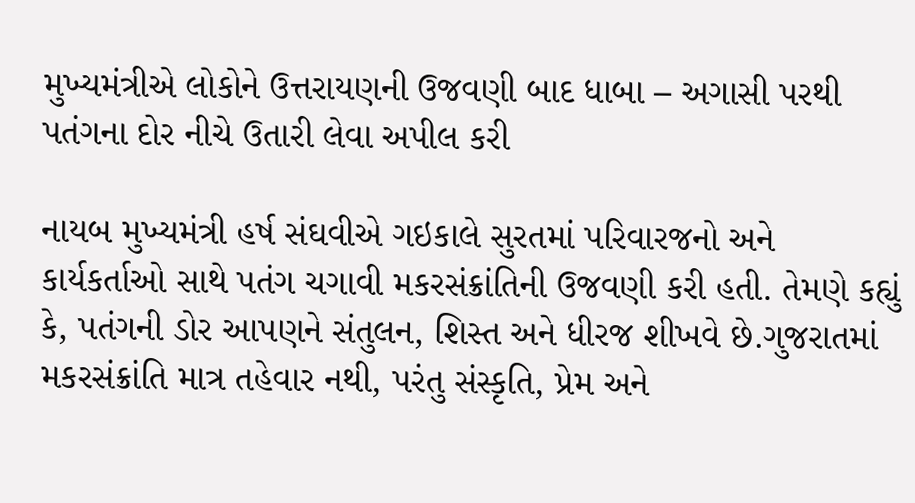મુખ્યમંત્રીએ લોકોને ઉત્તરાયણની ઉજવણી બાદ ધાબા – અગાસી પરથી પતંગના દોર નીચે ઉતારી લેવા અપીલ કરી

નાયબ મુખ્યમંત્રી હર્ષ સંઘવીએ ગઇકાલે સુરતમાં પરિવારજનો અને કાર્યકર્તાઓ સાથે પતંગ ચગાવી મકરસંક્રાંતિની ઉજવણી કરી હતી. તેમણે કહ્યું કે, પતંગની ડોર આપણને સંતુલન, શિસ્ત અને ધીરજ શીખવે છે.ગુજરાતમાં મકરસંક્રાંતિ માત્ર તહેવાર નથી, પરંતુ સંસ્કૃતિ, પ્રેમ અને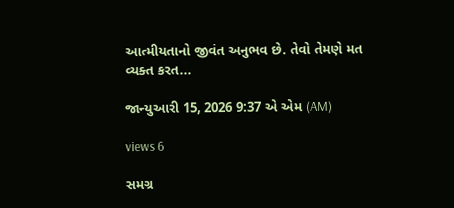આત્મીયતાનો જીવંત અનુભવ છે. તેવો તેમણે મત વ્યક્ત કરત...

જાન્યુઆરી 15, 2026 9:37 એ એમ (AM)

views 6

સમગ્ર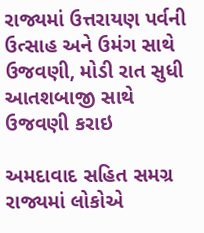રાજ્યમાં ઉત્તરાયણ પર્વની ઉત્સાહ અને ઉમંગ સાથે ઉજવણી, મોડી રાત સુધી આતશબાજી સાથે ઉજવણી કરાઇ

અમદાવાદ સહિત સમગ્ર રાજ્યમાં લોકોએ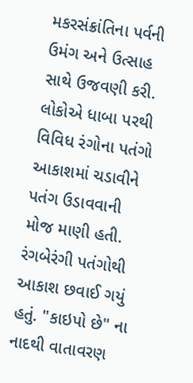મકરસંક્રાંતિના પર્વની ઉમંગ અને ઉત્સાહ સાથે ઉજવણી કરી. લોકોએ ધાબા પરથી વિવિધ રંગોના પતંગો આકાશમાં ચડાવીને પતંગ ઉડાવવાની મોજ માણી હતી. રંગબેરંગી પતંગોથી આકાશ છવાઈ ગયું હતું. "કાઇપો છે" ના નાદથી વાતાવરણ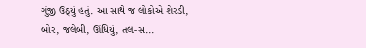ગુંજી ઉઠ્યું હતું. આ સાથે જ લોકોએ શેરડી, બોર, જલેબી, ઊંધિયું, તલ-સ...